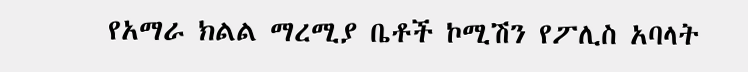የአማራ ክልል ማረሚያ ቤቶች ኮሚሽን የፖሊስ አባላት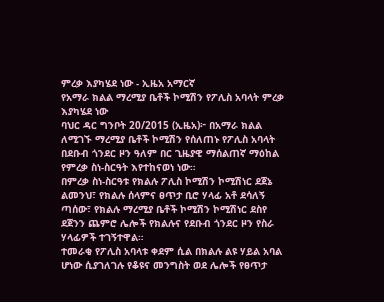ምረቃ እያካሄደ ነው - ኢዜአ አማርኛ
የአማራ ክልል ማረሚያ ቤቶች ኮሚሽን የፖሊስ አባላት ምረቃ እያካሄደ ነው
ባህር ዳር ግንቦት 20/2015 (ኢዜአ)፦ በአማራ ክልል ለሚገኙ ማረሚያ ቤቶች ኮሚሽን የሰለጠኑ የፖሊስ አባላት በደቡብ ጎንደር ዞን ዓለም በር ጊዜያዊ ማሰልጠኛ ማዕከል የምረቃ ስነ-ስርዓት እየተከናወነ ነው።
በምረቃ ስነ-ስርዓቱ የክልሉ ፖሊስ ኮሚሽን ኮሚሽነር ደጀኔ ልመንህ፣ የክልሉ ሰላምና ፀጥታ ቢሮ ሃላፊ አቶ ደሳለኝ ጣሰው፣ የክልሉ ማረሚያ ቤቶች ኮሚሽን ኮሚሽነር ደስየ ደጀንን ጨምሮ ሌሎች የክልሉና የደቡብ ጎንደር ዞን የስራ ሃላፊዎች ተገኝተዋል።
ተመራቂ የፖሊስ አባላቱ ቀደም ሲል በክልሉ ልዩ ሃይል አባል ሆነው ሲያገለገሉ የቆዩና መንግስት ወደ ሌሎች የፀጥታ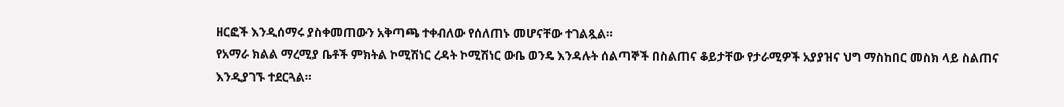ዘርፎች እንዲሰማሩ ያስቀመጠውን አቅጣጫ ተቀብለው የሰለጠኑ መሆናቸው ተገልጿል።
የአማራ ክልል ማረሚያ ቤቶች ምክትል ኮሚሽነር ረዳት ኮሚሽነር ውቤ ወንዴ እንዳሉት ሰልጣኞች በስልጠና ቆይታቸው የታራሚዎች አያያዝና ህግ ማስከበር መስክ ላይ ስልጠና እንዲያገኙ ተደርጓል።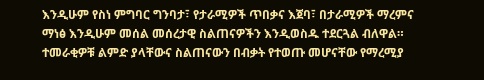እንዲሁም የስነ ምግባር ግንባታ፣ የታራሚዎች ጥበቃና እጀባ፣ በታራሚዎች ማረምና ማነፅ እንዲሁም መሰል መሰረታዊ ስልጠናዎችን እንዲወስዱ ተደርጓል ብለዋል።
ተመራቂዎቹ ልምድ ያላቸውና ስልጠናውን በብቃት የተወጡ መሆናቸው የማረሚያ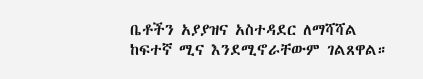ቤቶችን አያያዝና አስተዳደር ለማሻሻል ከፍተኛ ሚና እንደሚኖራቸውም ገልጸዋል።